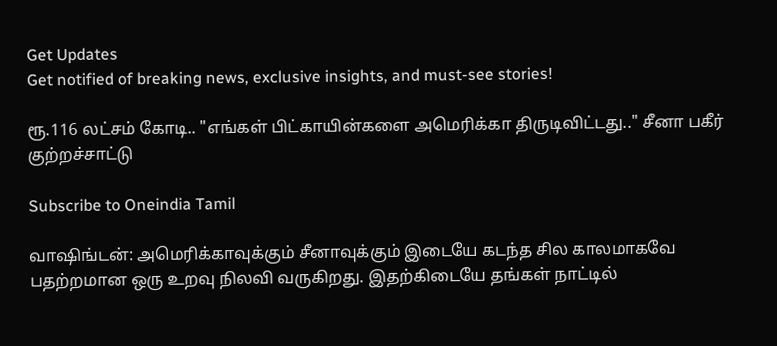Get Updates
Get notified of breaking news, exclusive insights, and must-see stories!

ரூ.116 லட்சம் கோடி.. "எங்கள் பிட்காயின்களை அமெரிக்கா திருடிவிட்டது.." சீனா பகீர் குற்றச்சாட்டு

Subscribe to Oneindia Tamil

வாஷிங்டன்: அமெரிக்காவுக்கும் சீனாவுக்கும் இடையே கடந்த சில காலமாகவே பதற்றமான ஒரு உறவு நிலவி வருகிறது. இதற்கிடையே தங்கள் நாட்டில்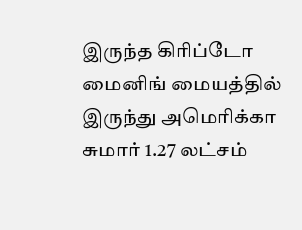இருந்த கிரிப்டோ மைனிங் மையத்தில் இருந்து அமெரிக்கா சுமார் 1.27 லட்சம்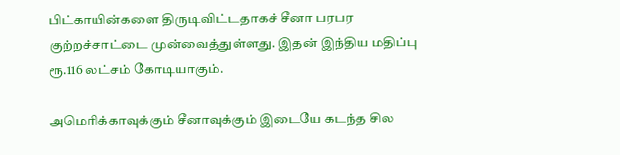பிட்காயின்களை திருடிவிட்டதாகச் சீனா பரபர குற்றச்சாட்டை முன்வைத்துள்ளது. இதன் இந்திய மதிப்பு ரூ.116 லட்சம் கோடியாகும்.

அமெரிக்காவுக்கும் சீனாவுக்கும் இடையே கடந்த சில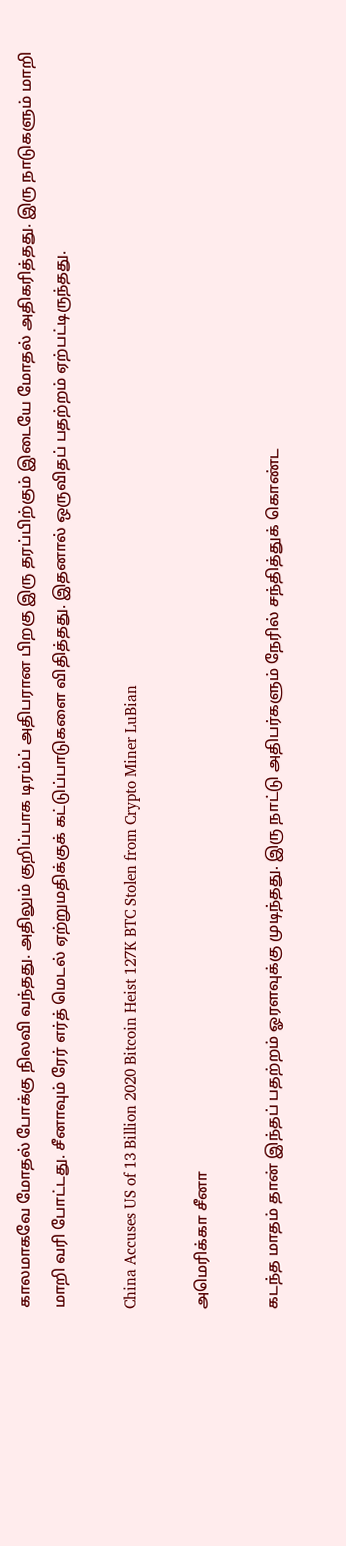காலமாகவே மோதல் போக்கு நிலவி வந்தது. அதிலும் குறிப்பாக டிரம்ப் அதிபரான பிறகு இரு தரப்பிற்கும் இடையே மோதல் அதிகரித்தது. இரு நாடுகளும் மாறி மாறி வரி போட்டது. சீனாவும் ரேர் எர்த் மெடல் ஏற்றுமதிக்குக் கட்டுப்பாடுகளை விதித்தது. இதனால் ஒருவிதப் பதற்றம் ஏற்பட்டிருந்தது.

China Accuses US of 13 Billion 2020 Bitcoin Heist 127K BTC Stolen from Crypto Miner LuBian

அமெரிக்கா சீனா

கடந்த மாதம் தான் இந்தப் பதற்றம் ஓரளவுக்கு முடிந்தது. இரு நாட்டு அதிபர்களும் நேரில் சந்தித்துக் கொண்ட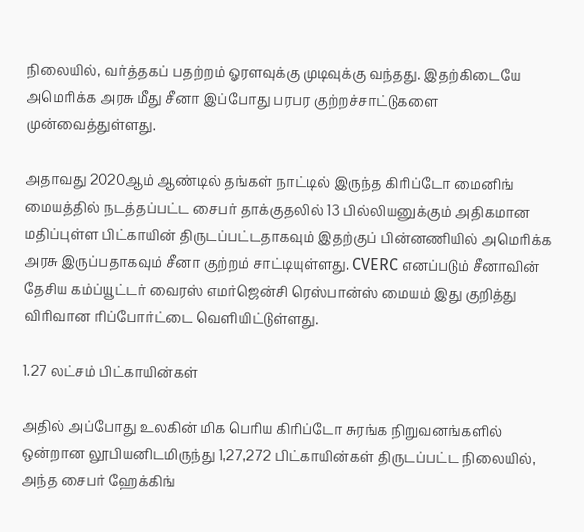நிலையில், வர்த்தகப் பதற்றம் ஓரளவுக்கு முடிவுக்கு வந்தது. இதற்கிடையே அமெரிக்க அரசு மீது சீனா இப்போது பரபர குற்றச்சாட்டுகளை முன்வைத்துள்ளது.

அதாவது 2020ஆம் ஆண்டில் தங்கள் நாட்டில் இருந்த கிரிப்டோ மைனிங் மையத்தில் நடத்தப்பட்ட சைபர் தாக்குதலில் 13 பில்லியனுக்கும் அதிகமான மதிப்புள்ள பிட்காயின் திருடப்பட்டதாகவும் இதற்குப் பின்னணியில் அமெரிக்க அரசு இருப்பதாகவும் சீனா குற்றம் சாட்டியுள்ளது. CVERC எனப்படும் சீனாவின் தேசிய கம்ப்யூட்டர் வைரஸ் எமர்ஜென்சி ரெஸ்பான்ஸ் மையம் இது குறித்து விரிவான ரிப்போர்ட்டை வெளியிட்டுள்ளது.

1.27 லட்சம் பிட்காயின்கள்

அதில் அப்போது உலகின் மிக பெரிய கிரிப்டோ சுரங்க நிறுவனங்களில் ஒன்றான லூபியனிடமிருந்து 1,27,272 பிட்காயின்கள் திருடப்பட்ட நிலையில், அந்த சைபர் ஹேக்கிங்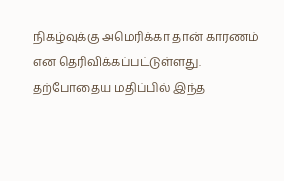நிகழ்வுக்கு அமெரிக்கா தான் காரணம் என தெரிவிக்கப்பட்டுள்ளது. தற்போதைய மதிப்பில் இந்த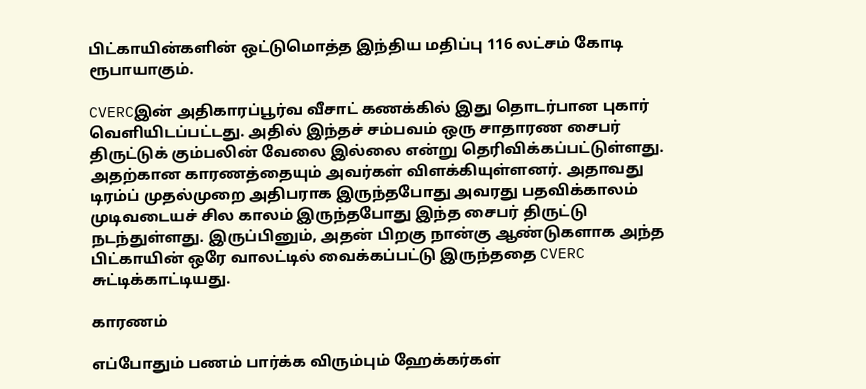பிட்காயின்களின் ஒட்டுமொத்த இந்திய மதிப்பு 116 லட்சம் கோடி ரூபாயாகும்.

CVERCஇன் அதிகாரப்பூர்வ வீசாட் கணக்கில் இது தொடர்பான புகார் வெளியிடப்பட்டது. அதில் இந்தச் சம்பவம் ஒரு சாதாரண சைபர் திருட்டுக் கும்பலின் வேலை இல்லை என்று தெரிவிக்கப்பட்டுள்ளது. அதற்கான காரணத்தையும் அவர்கள் விளக்கியுள்ளனர். அதாவது டிரம்ப் முதல்முறை அதிபராக இருந்தபோது அவரது பதவிக்காலம் முடிவடையச் சில காலம் இருந்தபோது இந்த சைபர் திருட்டு நடந்துள்ளது. இருப்பினும், அதன் பிறகு நான்கு ஆண்டுகளாக அந்த பிட்காயின் ஒரே வாலட்டில் வைக்கப்பட்டு இருந்ததை CVERC சுட்டிக்காட்டியது.

காரணம்

எப்போதும் பணம் பார்க்க விரும்பும் ஹேக்கர்கள்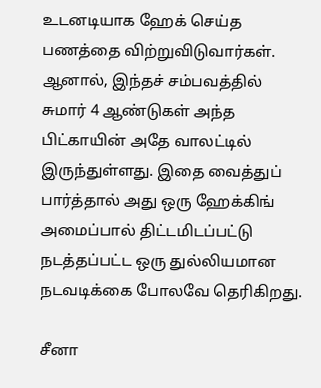உடனடியாக ஹேக் செய்த பணத்தை விற்றுவிடுவார்கள். ஆனால், இந்தச் சம்பவத்தில் சுமார் 4 ஆண்டுகள் அந்த பிட்காயின் அதே வாலட்டில் இருந்துள்ளது. இதை வைத்துப் பார்த்தால் அது ஒரு ஹேக்கிங் அமைப்பால் திட்டமிடப்பட்டு நடத்தப்பட்ட ஒரு துல்லியமான நடவடிக்கை போலவே தெரிகிறது.

சீனா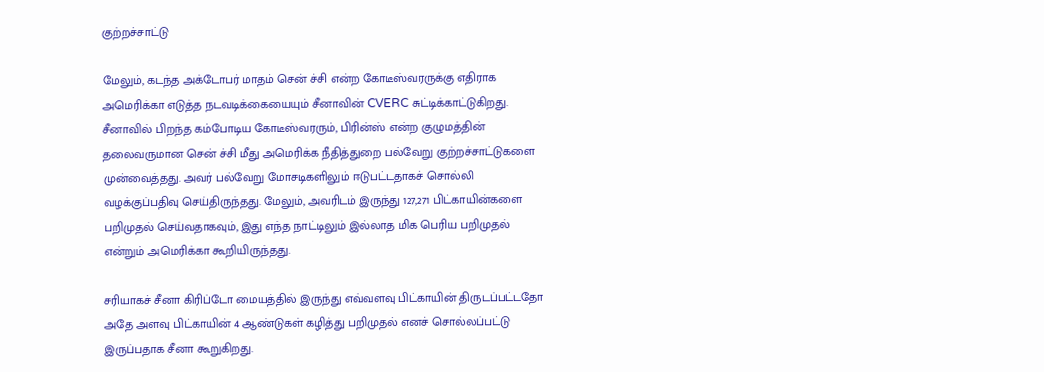குற்றச்சாட்டு

மேலும், கடந்த அக்டோபர் மாதம் சென் ச்சி என்ற கோடீஸ்வரருக்கு எதிராக அமெரிக்கா எடுத்த நடவடிக்கையையும் சீனாவின் CVERC சுட்டிக்காட்டுகிறது. சீனாவில் பிறந்த கம்போடிய கோடீஸ்வரரும், பிரின்ஸ் என்ற குழுமத்தின் தலைவருமான சென் ச்சி மீது அமெரிக்க நீதித்துறை பல்வேறு குற்றச்சாட்டுகளை முன்வைத்தது. அவர் பல்வேறு மோசடிகளிலும் ஈடுபட்டதாகச் சொல்லி வழக்குப்பதிவு செய்திருந்தது. மேலும், அவரிடம் இருந்து 127,271 பிட்காயின்களை பறிமுதல் செய்வதாகவும், இது எந்த நாட்டிலும் இல்லாத மிக பெரிய பறிமுதல் என்றும் அமெரிக்கா கூறியிருந்தது.

சரியாகச் சீனா கிரிப்டோ மையத்தில் இருந்து எவ்வளவு பிட்காயின் திருடப்பட்டதோ அதே அளவு பிட்காயின் 4 ஆண்டுகள் கழித்து பறிமுதல் எனச் சொல்லப்பட்டு இருப்பதாக சீனா கூறுகிறது.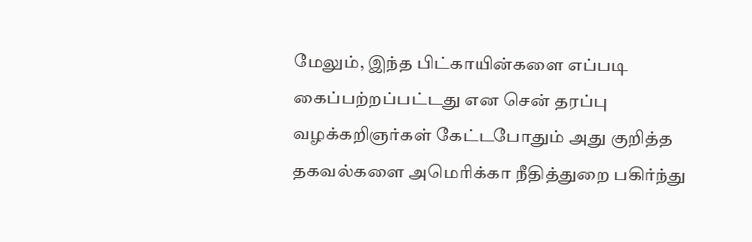மேலும், இந்த பிட்காயின்களை எப்படி கைப்பற்றப்பட்டது என சென் தரப்பு வழக்கறிஞர்கள் கேட்டபோதும் அது குறித்த தகவல்களை அமெரிக்கா நீதித்துறை பகிர்ந்து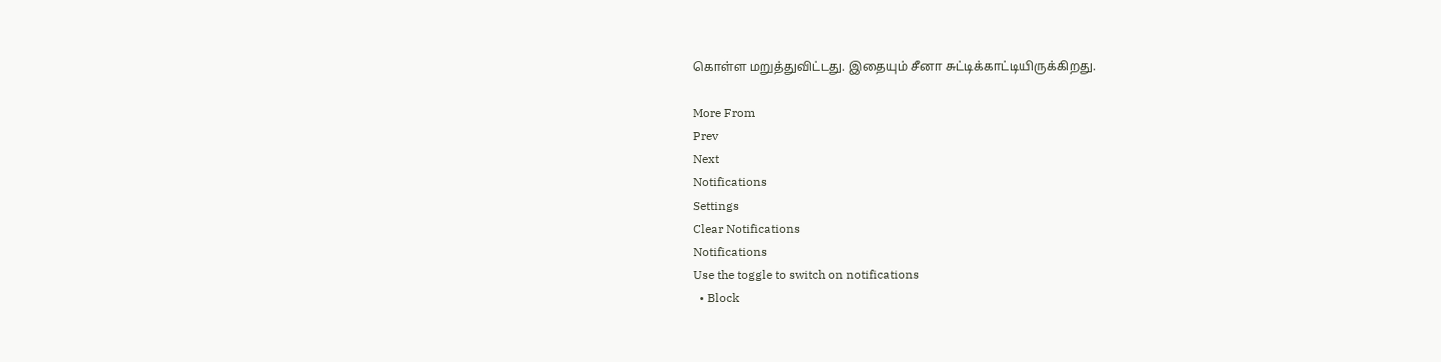கொள்ள மறுத்துவிட்டது. இதையும் சீனா சுட்டிக்காட்டியிருக்கிறது.

More From
Prev
Next
Notifications
Settings
Clear Notifications
Notifications
Use the toggle to switch on notifications
  • Block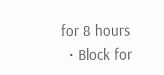for 8 hours
  • Block for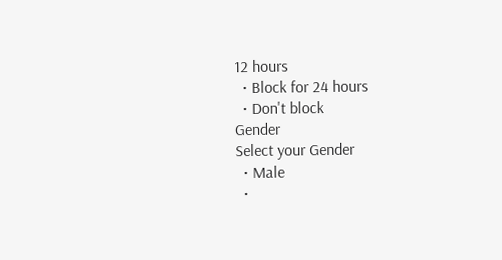12 hours
  • Block for 24 hours
  • Don't block
Gender
Select your Gender
  • Male
  •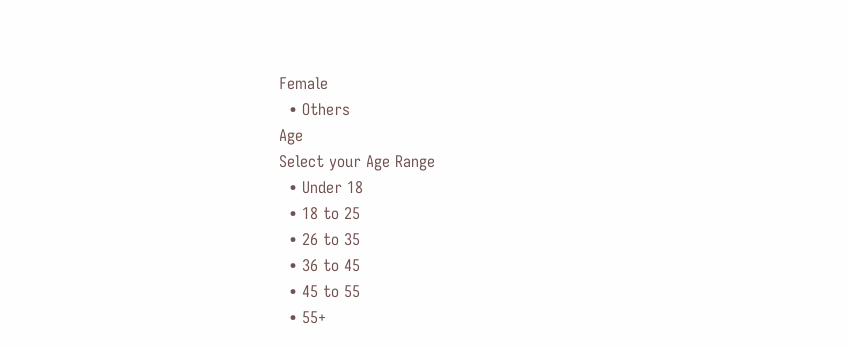Female
  • Others
Age
Select your Age Range
  • Under 18
  • 18 to 25
  • 26 to 35
  • 36 to 45
  • 45 to 55
  • 55+